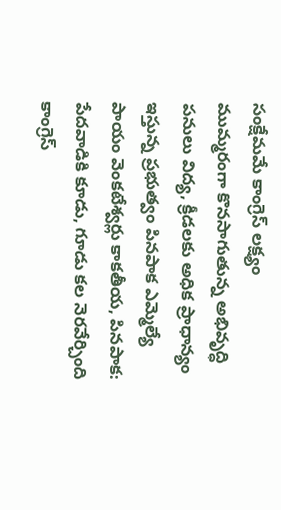సంక్షేమమే కాంగ్రెస్ లక్ష్యం
ముమ్మరంగా కొనసాగుతున్న అభివృద్ధి పనులు విద్య, క్రీడలకు అధిక ప్రాధాన్యం ఇస్తున్న ప్రభుత్వం పినపాక ఎమ్మెల్యే పాయం వెంకటేశ్వర్లు కాకతీయ, పినపాక: పేదవాడికి కూడు, గూడు కల నెరవేర్చింది కాంగ్రెస్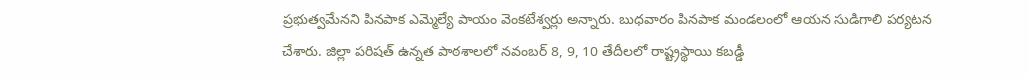ప్రభుత్వమేనని పినపాక ఎమ్మెల్యే పాయం వెంకటేశ్వర్లు అన్నారు. బుధవారం పినపాక మండలంలో ఆయన సుడిగాలి పర్యటన చేశారు. జిల్లా పరిషత్ ఉన్నత పాఠశాలలో నవంబర్ 8, 9, 10 తేదీలలో రాష్ట్రస్థాయి కబడ్డీ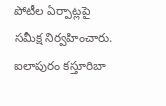పోటీల ఏర్పాట్లపై సమీక్ష నిర్వహించారు. ఐలాపురం కస్తూరిబా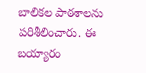బాలికల పాఠశాలను పరిశీలించారు. ఈ బయ్యారం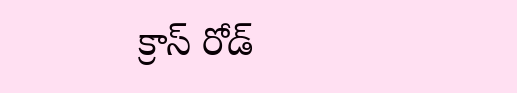క్రాస్ రోడ్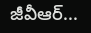జీవీఆర్...